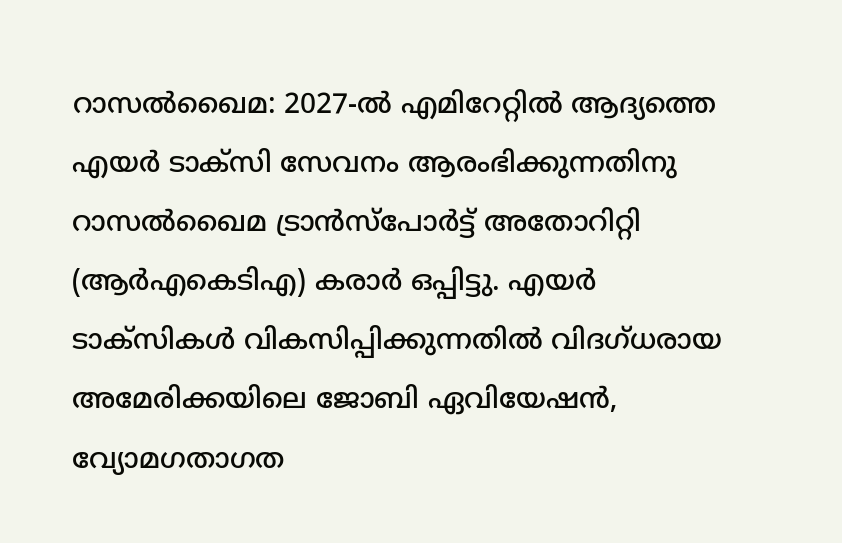റാസൽഖൈമ: 2027-ൽ എമിറേറ്റിൽ ആദ്യത്തെ എയർ ടാക്സി സേവനം ആരംഭിക്കുന്നതിനു റാസൽഖൈമ ട്രാൻസ്പോർട്ട് അതോറിറ്റി (ആർഎകെടിഎ) കരാർ ഒപ്പിട്ടു. എയർ ടാക്സികൾ വികസിപ്പിക്കുന്നതിൽ വിദഗ്ധരായ അമേരിക്കയിലെ ജോബി ഏവിയേഷൻ, വ്യോമഗതാഗത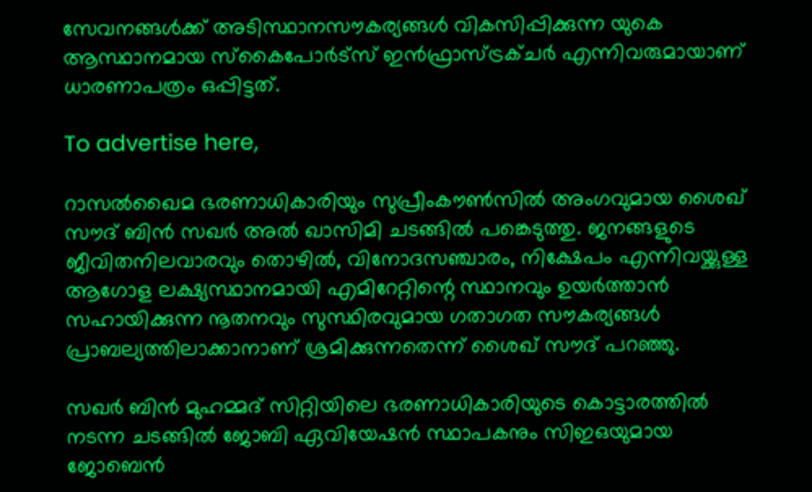സേവനങ്ങൾക്ക് അടിസ്ഥാനസൗകര്യങ്ങൾ വികസിപ്പിക്കുന്ന യുകെ ആസ്ഥാനമായ സ്കൈപോർട്‌സ് ഇൻഫ്രാസ്ട്രക്ചർ എന്നിവരുമായാണ് ധാരണാപത്രം ഒപ്പിട്ടത്.

To advertise here,

റാസൽഖൈമ ഭരണാധികാരിയും സുപ്രീംകൗൺസിൽ അംഗവുമായ ശൈഖ് സൗദ് ബിൻ സഖർ അൽ ഖാസിമി ചടങ്ങിൽ പങ്കെടുത്തു. ജനങ്ങളുടെ ജീവിതനിലവാരവും തൊഴിൽ, വിനോദസഞ്ചാരം, നിക്ഷേപം എന്നിവയ്ക്കുള്ള ആഗോള ലക്ഷ്യസ്ഥാനമായി എമിറേറ്റിന്റെ സ്ഥാനവും ഉയർത്താൻ സഹായിക്കുന്ന നൂതനവും സുസ്ഥിരവുമായ ഗതാഗത സൗകര്യങ്ങൾ പ്രാബല്യത്തിലാക്കാനാണ് ശ്രമിക്കുന്നതെന്ന് ശൈഖ് സൗദ് പറഞ്ഞു.

സഖർ ബിൻ മുഹമ്മദ് സിറ്റിയിലെ ഭരണാധികാരിയുടെ കൊട്ടാരത്തിൽ നടന്ന ചടങ്ങിൽ ജോബി ഏവിയേഷൻ സ്ഥാപകനും സിഇഒയുമായ ജോബെൻ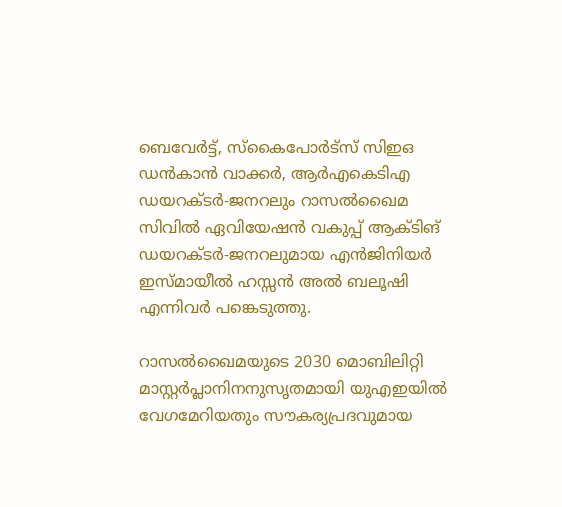ബെവേർട്ട്, സ്കൈപോർട്‌സ് സിഇഒ ഡൻകാൻ വാക്കർ, ആർഎകെടിഎ ഡയറക്ടർ-ജനറലും റാസൽഖൈമ സിവിൽ ഏവിയേഷൻ വകുപ്പ് ആക്ടിങ് ഡയറക്ടർ-ജനറലുമായ എൻജിനിയർ ഇസ്മായീൽ ഹസ്സൻ അൽ ബലൂഷി എന്നിവർ പങ്കെടുത്തു.

റാസൽഖൈമയുടെ 2030 മൊബിലിറ്റി മാസ്റ്റർപ്ലാനിനനുസൃതമായി യുഎഇയിൽ വേഗമേറിയതും സൗകര്യപ്രദവുമായ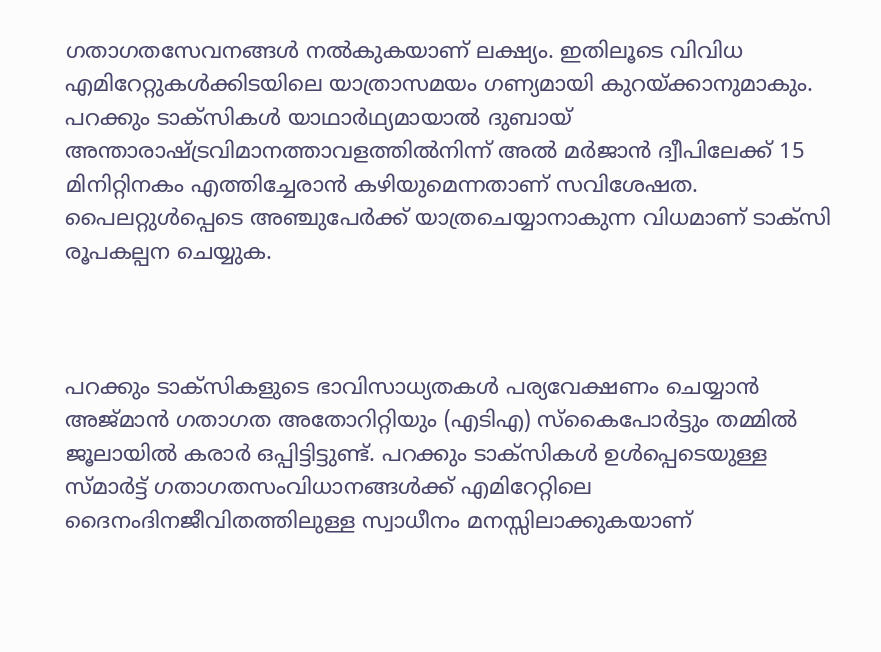ഗതാഗതസേവനങ്ങൾ നൽകുകയാണ് ലക്ഷ്യം. ഇതിലൂടെ വിവിധ എമിറേറ്റുകൾക്കിടയിലെ യാത്രാസമയം ഗണ്യമായി കുറയ്ക്കാനുമാകും. പറക്കും ടാക്സികൾ യാഥാർഥ്യമായാൽ ദുബായ് അന്താരാഷ്ട്രവിമാനത്താവളത്തിൽനിന്ന് അൽ മർജാൻ ദ്വീപിലേക്ക് 15 മിനിറ്റിനകം എത്തിച്ചേരാൻ കഴിയുമെന്നതാണ് സവിശേഷത. പൈലറ്റുൾപ്പെടെ അഞ്ചുപേർക്ക് യാത്രചെയ്യാനാകുന്ന വിധമാണ് ടാക്‌സി രൂപകല്പന ചെയ്യുക.



പറക്കും ടാക്സികളുടെ ഭാവിസാധ്യതകൾ പര്യവേക്ഷണം ചെയ്യാൻ അജ്മാൻ ഗതാഗത അതോറിറ്റിയും (എടിഎ) സ്കൈപോർട്ടും തമ്മിൽ ജൂലായിൽ കരാർ ഒപ്പിട്ടിട്ടുണ്ട്. പറക്കും ടാക്സികൾ ഉൾപ്പെടെയുള്ള സ്മാർട്ട് ഗതാഗതസംവിധാനങ്ങൾക്ക് എമിറേറ്റിലെ ദൈനംദിനജീവിതത്തിലുള്ള സ്വാധീനം മനസ്സിലാക്കുകയാണ്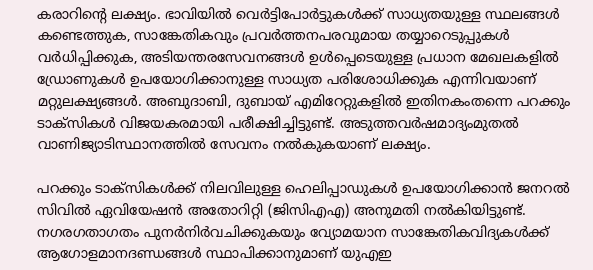കരാറിന്റെ ലക്ഷ്യം. ഭാവിയിൽ വെർട്ടിപോർട്ടുകൾക്ക് സാധ്യതയുള്ള സ്ഥലങ്ങൾ കണ്ടെത്തുക, സാങ്കേതികവും പ്രവർത്തനപരവുമായ തയ്യാറെടുപ്പുകൾ വർധിപ്പിക്കുക, അടിയന്തരസേവനങ്ങൾ ഉൾപ്പെടെയുള്ള പ്രധാന മേഖലകളിൽ ഡ്രോണുകൾ ഉപയോഗിക്കാനുള്ള സാധ്യത പരിശോധിക്കുക എന്നിവയാണ് മറ്റുലക്ഷ്യങ്ങൾ. അബുദാബി, ദുബായ് എമിറേറ്റുകളിൽ ഇതിനകംതന്നെ പറക്കും ടാക്സികൾ വിജയകരമായി പരീക്ഷിച്ചിട്ടുണ്ട്. അടുത്തവർഷമാദ്യംമുതൽ വാണിജ്യാടിസ്ഥാനത്തിൽ സേവനം നൽകുകയാണ് ലക്ഷ്യം.

പറക്കും ടാക്സികൾക്ക് നിലവിലുള്ള ഹെലിപ്പാഡുകൾ ഉപയോഗിക്കാൻ ജനറൽ സിവിൽ ഏവിയേഷൻ അതോറിറ്റി (ജിസിഎഎ) അനുമതി നൽകിയിട്ടുണ്ട്. നഗരഗതാഗതം പുനർനിർവചിക്കുകയും വ്യോമയാന സാങ്കേതികവിദ്യകൾക്ക് ആഗോളമാനദണ്ഡങ്ങൾ സ്ഥാപിക്കാനുമാണ് യുഎഇ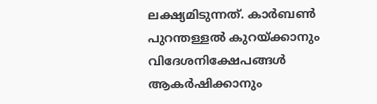ലക്ഷ്യമിടുന്നത്. കാർബൺ പുറന്തള്ളൽ കുറയ്ക്കാനും വിദേശനിക്ഷേപങ്ങൾ ആകർഷിക്കാനും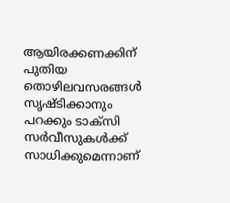ആയിരക്കണക്കിന് പുതിയ തൊഴിലവസരങ്ങൾ സൃഷ്ടിക്കാനും പറക്കും ടാക്സി സർവീസുകൾക്ക് സാധിക്കുമെന്നാണ്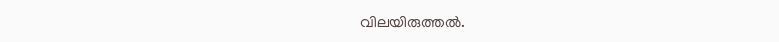വിലയിരുത്തൽ.